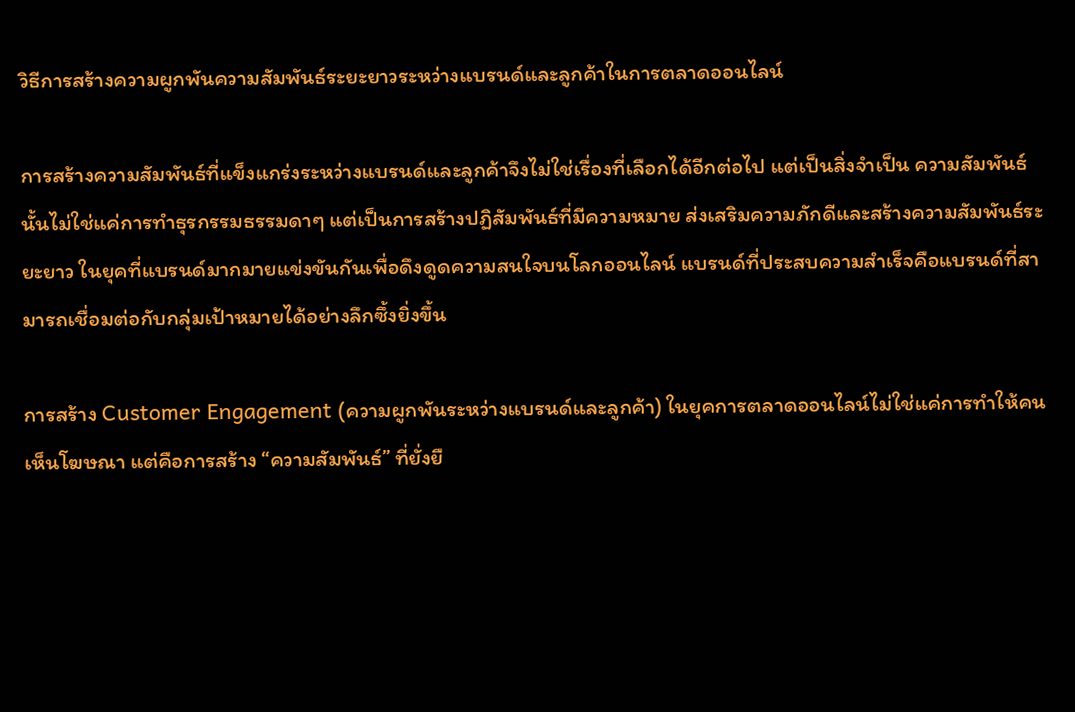วิธีการสร้างความผูกพันความสัมพันธ์ระยะยาวระหว่างแบรนด์และลูกค้าในการตลาดออนไลน์

การสร้างความสัมพันธ์ที่แข็งแกร่งระหว่างแบรนด์และลูกค้าจึงไม่ใช่เรื่องที่เลือกได้อีกต่อไป แต่เป็นสิ่งจำเป็น ความสัมพันธ์นั้นไม่ใช่แค่การทำธุรกรรมธรรมดาๆ แต่เป็นการสร้างปฏิสัมพันธ์ที่มีความหมาย ส่งเสริมความภักดีและสร้างความสัมพันธ์ระยะยาว ในยุคที่แบรนด์มากมายแข่งขันกันเพื่อดึงดูดความสนใจบนโลกออนไลน์ แบรนด์ที่ประสบความสำเร็จคือแบรนด์ที่สามารถเชื่อมต่อกับกลุ่มเป้าหมายได้อย่างลึกซึ้งยิ่งขึ้น

การสร้าง Customer Engagement (ความผูกพันระหว่างแบรนด์และลูกค้า) ในยุคการตลาดออนไลน์ไม่ใช่แค่การทำให้คนเห็นโฆษณา แต่คือการสร้าง “ความสัมพันธ์” ที่ยั่งยื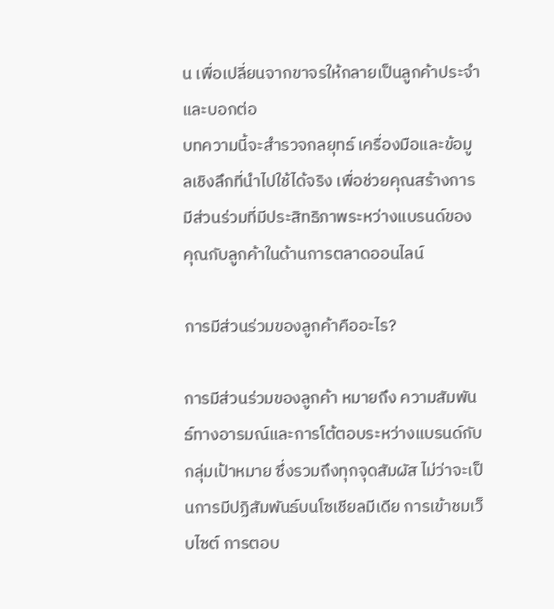น เพื่อเปลี่ยนจากขาจรให้กลายเป็นลูกค้าประจำและบอกต่อ
บทความนี้จะสำรวจกลยุทธ์ เครื่องมือและข้อมูลเชิงลึกที่นำไปใช้ได้จริง เพื่อช่วยคุณสร้างการมีส่วนร่วมที่มีประสิทธิภาพระหว่างแบรนด์ของคุณกับลูกค้าในด้านการตลาดออนไลน์

การมีส่วนร่วมของลูกค้าคืออะไร?

การมีส่วนร่วมของลูกค้า หมายถึง ความสัมพันธ์ทางอารมณ์และการโต้ตอบระหว่างแบรนด์กับกลุ่มเป้าหมาย ซึ่งรวมถึงทุกจุดสัมผัส ไม่ว่าจะเป็นการมีปฏิสัมพันธ์บนโซเชียลมีเดีย การเข้าชมเว็บไซต์ การตอบ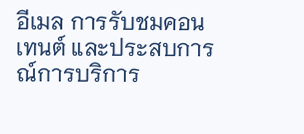อีเมล การรับชมคอนเทนต์ และประสบการณ์การบริการ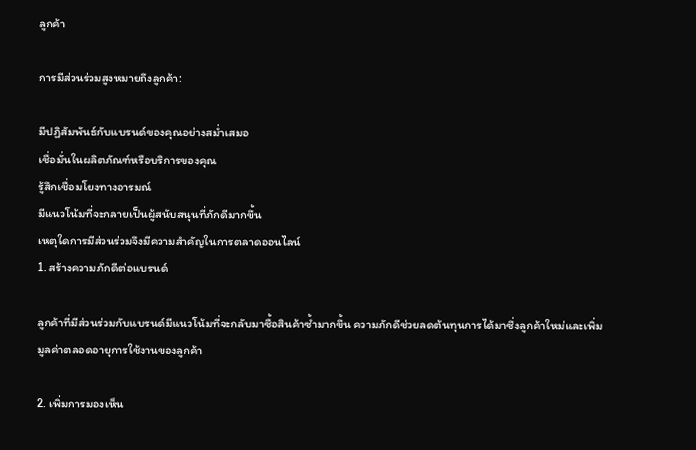ลูกค้า

การมีส่วนร่วมสูงหมายถึงลูกค้า:

มีปฏิสัมพันธ์กับแบรนด์ของคุณอย่างสม่ำเสมอ
เชื่อมั่นในผลิตภัณฑ์หรือบริการของคุณ
รู้สึกเชื่อมโยงทางอารมณ์
มีแนวโน้มที่จะกลายเป็นผู้สนับสนุนที่ภักดีมากขึ้น
เหตุใดการมีส่วนร่วมจึงมีความสำคัญในการตลาดออนไลน์
1. สร้างความภักดีต่อแบรนด์

ลูกค้าที่มีส่วนร่วมกับแบรนด์มีแนวโน้มที่จะกลับมาซื้อสินค้าซ้ำมากขึ้น ความภักดีช่วยลดต้นทุนการได้มาซึ่งลูกค้าใหม่และเพิ่มมูลค่าตลอดอายุการใช้งานของลูกค้า

2. เพิ่มการมองเห็น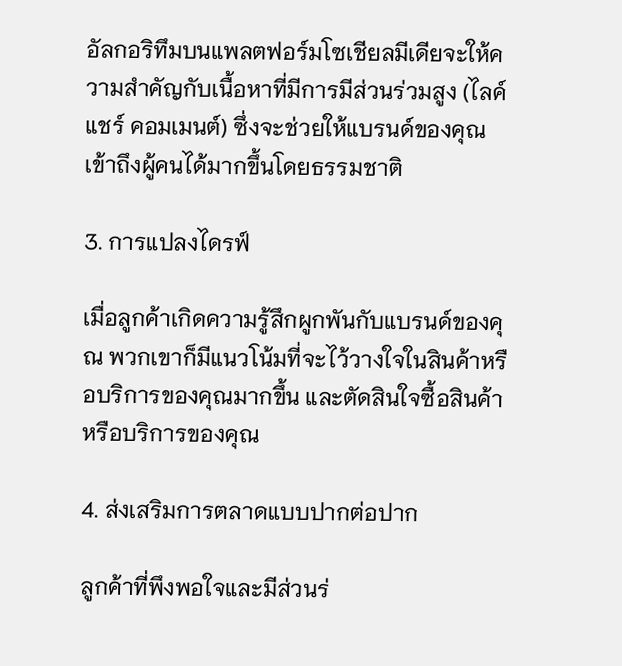อัลกอริทึมบนแพลตฟอร์มโซเชียลมีเดียจะให้ความสำคัญกับเนื้อหาที่มีการมีส่วนร่วมสูง (ไลค์ แชร์ คอมเมนต์) ซึ่งจะช่วยให้แบรนด์ของคุณเข้าถึงผู้คนได้มากขึ้นโดยธรรมชาติ

3. การแปลงไดรฟ์

เมื่อลูกค้าเกิดความรู้สึกผูกพันกับแบรนด์ของคุณ พวกเขาก็มีแนวโน้มที่จะไว้วางใจในสินค้าหรือบริการของคุณมากขึ้น และตัดสินใจซื้อสินค้าหรือบริการของคุณ

4. ส่งเสริมการตลาดแบบปากต่อปาก

ลูกค้าที่พึงพอใจและมีส่วนร่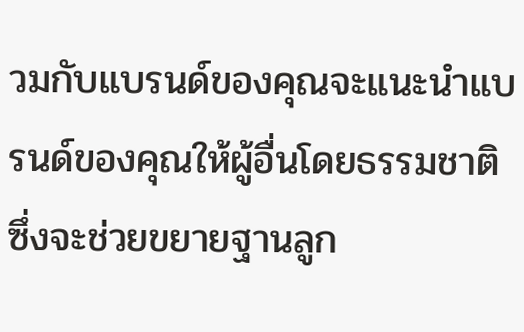วมกับแบรนด์ของคุณจะแนะนำแบรนด์ของคุณให้ผู้อื่นโดยธรรมชาติ ซึ่งจะช่วยขยายฐานลูก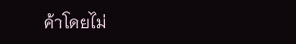ค้าโดยไม่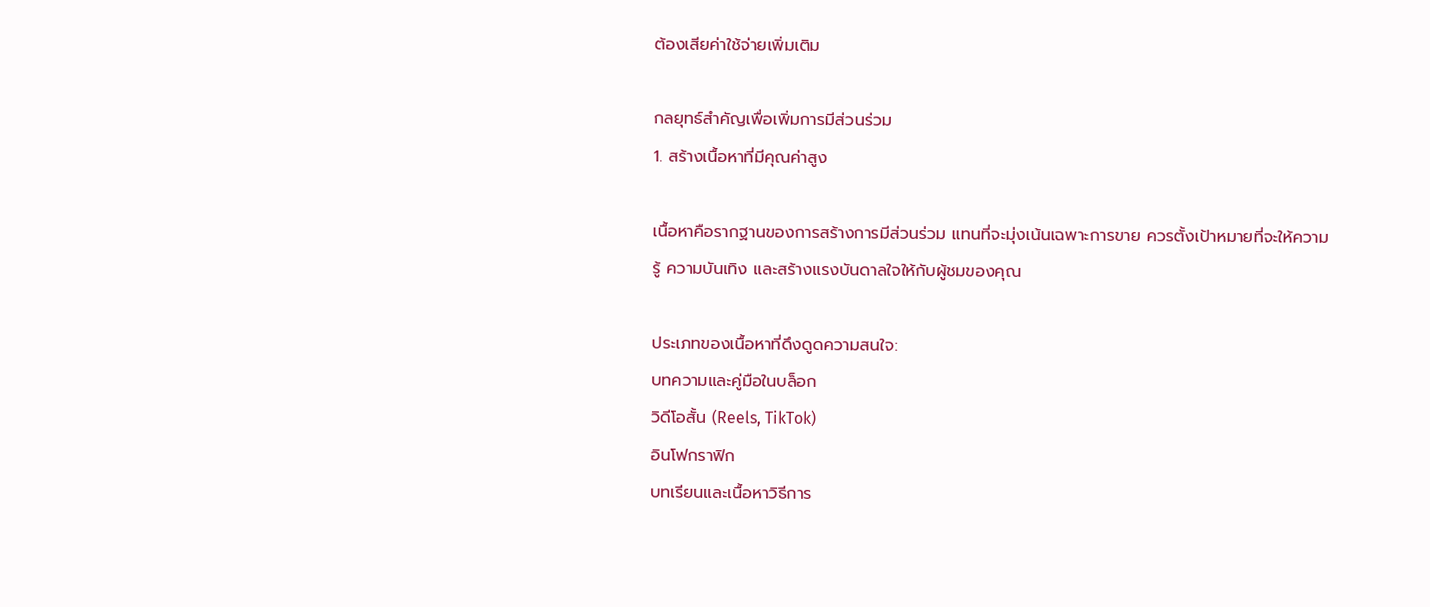ต้องเสียค่าใช้จ่ายเพิ่มเติม

กลยุทธ์สำคัญเพื่อเพิ่มการมีส่วนร่วม
1. สร้างเนื้อหาที่มีคุณค่าสูง

เนื้อหาคือรากฐานของการสร้างการมีส่วนร่วม แทนที่จะมุ่งเน้นเฉพาะการขาย ควรตั้งเป้าหมายที่จะให้ความรู้ ความบันเทิง และสร้างแรงบันดาลใจให้กับผู้ชมของคุณ

ประเภทของเนื้อหาที่ดึงดูดความสนใจ:
บทความและคู่มือในบล็อก
วิดีโอสั้น (Reels, TikTok)
อินโฟกราฟิก
บทเรียนและเนื้อหาวิธีการ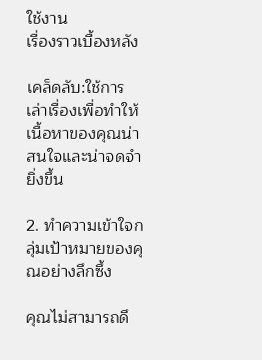ใช้งาน
เรื่องราวเบื้องหลัง

เคล็ดลับ:ใช้การเล่าเรื่องเพื่อทำให้เนื้อหาของคุณน่าสนใจและน่าจดจำยิ่งขึ้น

2. ทำความเข้าใจกลุ่มเป้าหมายของคุณอย่างลึกซึ้ง

คุณไม่สามารถดึ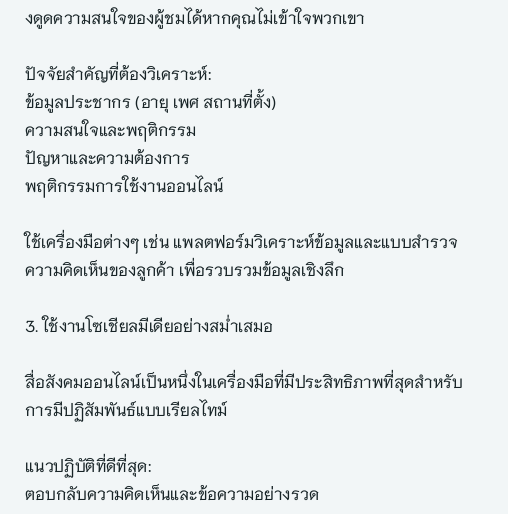งดูดความสนใจของผู้ชมได้หากคุณไม่เข้าใจพวกเขา

ปัจจัยสำคัญที่ต้องวิเคราะห์:
ข้อมูลประชากร (อายุ เพศ สถานที่ตั้ง)
ความสนใจและพฤติกรรม
ปัญหาและความต้องการ
พฤติกรรมการใช้งานออนไลน์

ใช้เครื่องมือต่างๆ เช่น แพลตฟอร์มวิเคราะห์ข้อมูลและแบบสำรวจความคิดเห็นของลูกค้า เพื่อรวบรวมข้อมูลเชิงลึก

3. ใช้งานโซเชียลมีเดียอย่างสม่ำเสมอ

สื่อสังคมออนไลน์เป็นหนึ่งในเครื่องมือที่มีประสิทธิภาพที่สุดสำหรับการมีปฏิสัมพันธ์แบบเรียลไทม์

แนวปฏิบัติที่ดีที่สุด:
ตอบกลับความคิดเห็นและข้อความอย่างรวด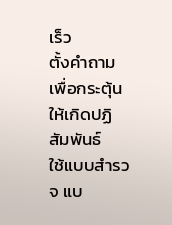เร็ว
ตั้งคำถามเพื่อกระตุ้นให้เกิดปฏิสัมพันธ์
ใช้แบบสำรวจ แบ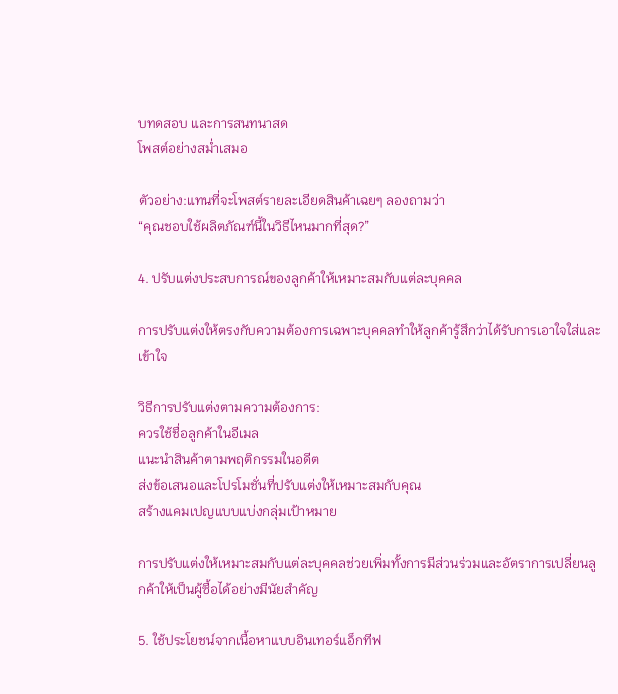บทดสอบ และการสนทนาสด
โพสต์อย่างสม่ำเสมอ

ตัวอย่าง:แทนที่จะโพสต์รายละเอียดสินค้าเฉยๆ ลองถามว่า
“คุณชอบใช้ผลิตภัณฑ์นี้ในวิธีไหนมากที่สุด?”

4. ปรับแต่งประสบการณ์ของลูกค้าให้เหมาะสมกับแต่ละบุคคล

การปรับแต่งให้ตรงกับความต้องการเฉพาะบุคคลทำให้ลูกค้ารู้สึกว่าได้รับการเอาใจใส่และเข้าใจ

วิธีการปรับแต่งตามความต้องการ:
ควรใช้ชื่อลูกค้าในอีเมล
แนะนำสินค้าตามพฤติกรรมในอดีต
ส่งข้อเสนอและโปรโมชั่นที่ปรับแต่งให้เหมาะสมกับคุณ
สร้างแคมเปญแบบแบ่งกลุ่มเป้าหมาย

การปรับแต่งให้เหมาะสมกับแต่ละบุคคลช่วยเพิ่มทั้งการมีส่วนร่วมและอัตราการเปลี่ยนลูกค้าให้เป็นผู้ซื้อได้อย่างมีนัยสำคัญ

5. ใช้ประโยชน์จากเนื้อหาแบบอินเทอร์แอ็กทีฟ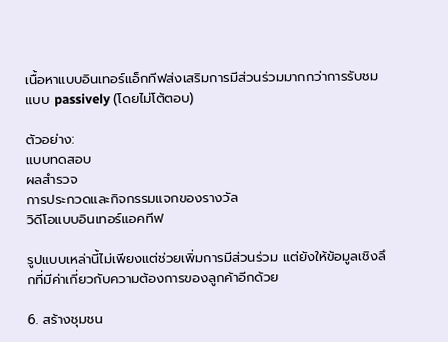เนื้อหาแบบอินเทอร์แอ็กทีฟส่งเสริมการมีส่วนร่วมมากกว่าการรับชมแบบ passively (โดยไม่โต้ตอบ)

ตัวอย่าง:
แบบทดสอบ
ผลสำรวจ
การประกวดและกิจกรรมแจกของรางวัล
วิดีโอแบบอินเทอร์แอคทีฟ

รูปแบบเหล่านี้ไม่เพียงแต่ช่วยเพิ่มการมีส่วนร่วม แต่ยังให้ข้อมูลเชิงลึกที่มีค่าเกี่ยวกับความต้องการของลูกค้าอีกด้วย

6. สร้างชุมชน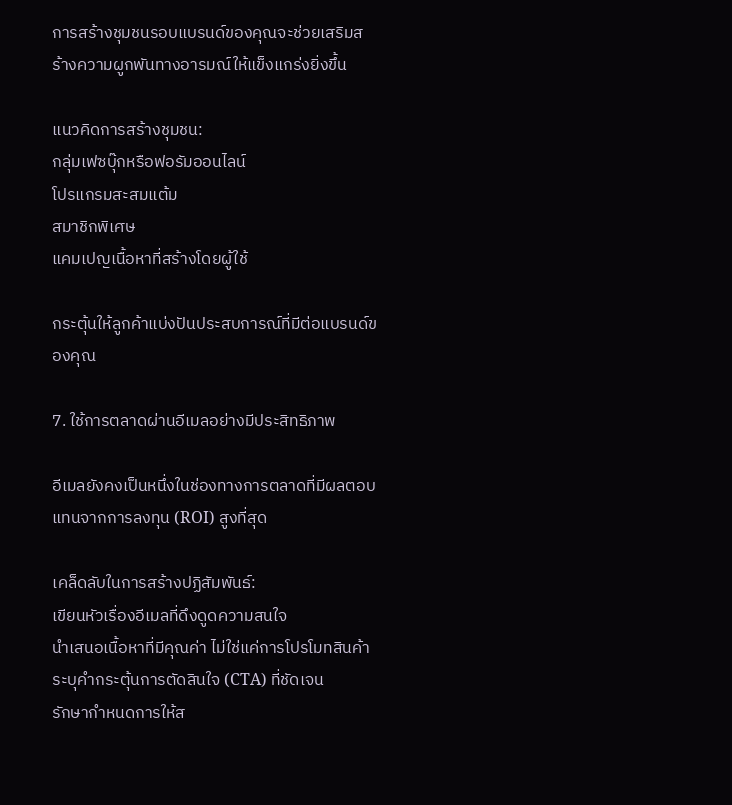การสร้างชุมชนรอบแบรนด์ของคุณจะช่วยเสริมสร้างความผูกพันทางอารมณ์ให้แข็งแกร่งยิ่งขึ้น

แนวคิดการสร้างชุมชน:
กลุ่มเฟซบุ๊กหรือฟอรัมออนไลน์
โปรแกรมสะสมแต้ม
สมาชิกพิเศษ
แคมเปญเนื้อหาที่สร้างโดยผู้ใช้

กระตุ้นให้ลูกค้าแบ่งปันประสบการณ์ที่มีต่อแบรนด์ของคุณ

7. ใช้การตลาดผ่านอีเมลอย่างมีประสิทธิภาพ

อีเมลยังคงเป็นหนึ่งในช่องทางการตลาดที่มีผลตอบแทนจากการลงทุน (ROI) สูงที่สุด

เคล็ดลับในการสร้างปฏิสัมพันธ์:
เขียนหัวเรื่องอีเมลที่ดึงดูดความสนใจ
นำเสนอเนื้อหาที่มีคุณค่า ไม่ใช่แค่การโปรโมทสินค้า
ระบุคำกระตุ้นการตัดสินใจ (CTA) ที่ชัดเจน
รักษากำหนดการให้ส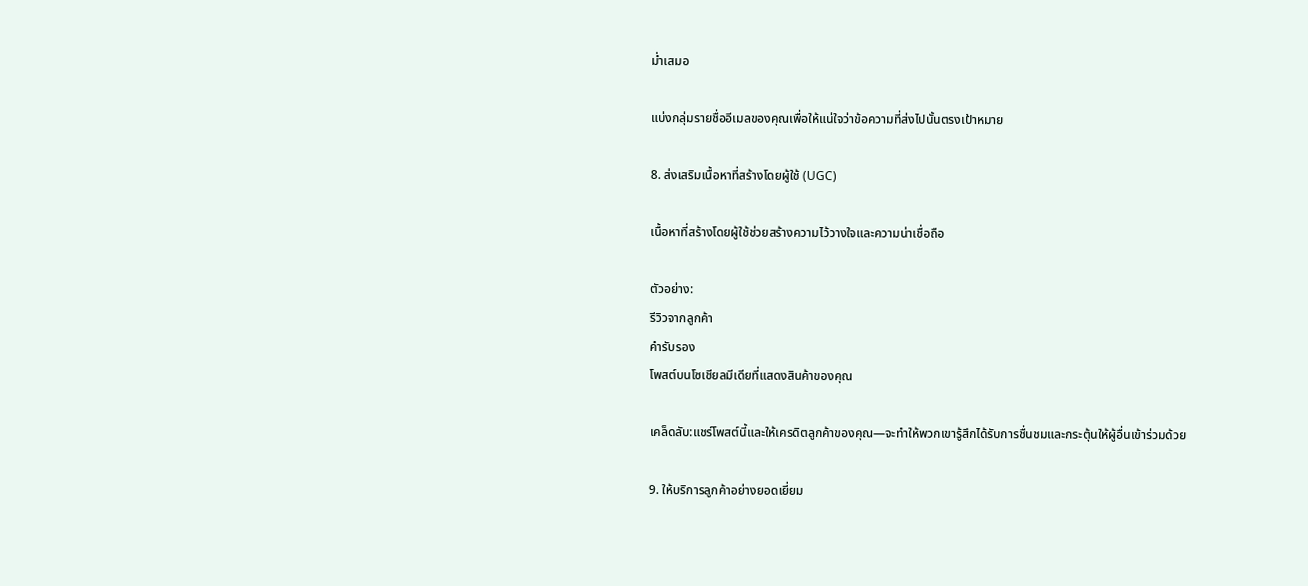ม่ำเสมอ

แบ่งกลุ่มรายชื่ออีเมลของคุณเพื่อให้แน่ใจว่าข้อความที่ส่งไปนั้นตรงเป้าหมาย

8. ส่งเสริมเนื้อหาที่สร้างโดยผู้ใช้ (UGC)

เนื้อหาที่สร้างโดยผู้ใช้ช่วยสร้างความไว้วางใจและความน่าเชื่อถือ

ตัวอย่าง:
รีวิวจากลูกค้า
คำรับรอง
โพสต์บนโซเชียลมีเดียที่แสดงสินค้าของคุณ

เคล็ดลับ:แชร์โพสต์นี้และให้เครดิตลูกค้าของคุณ—จะทำให้พวกเขารู้สึกได้รับการชื่นชมและกระตุ้นให้ผู้อื่นเข้าร่วมด้วย

9. ให้บริการลูกค้าอย่างยอดเยี่ยม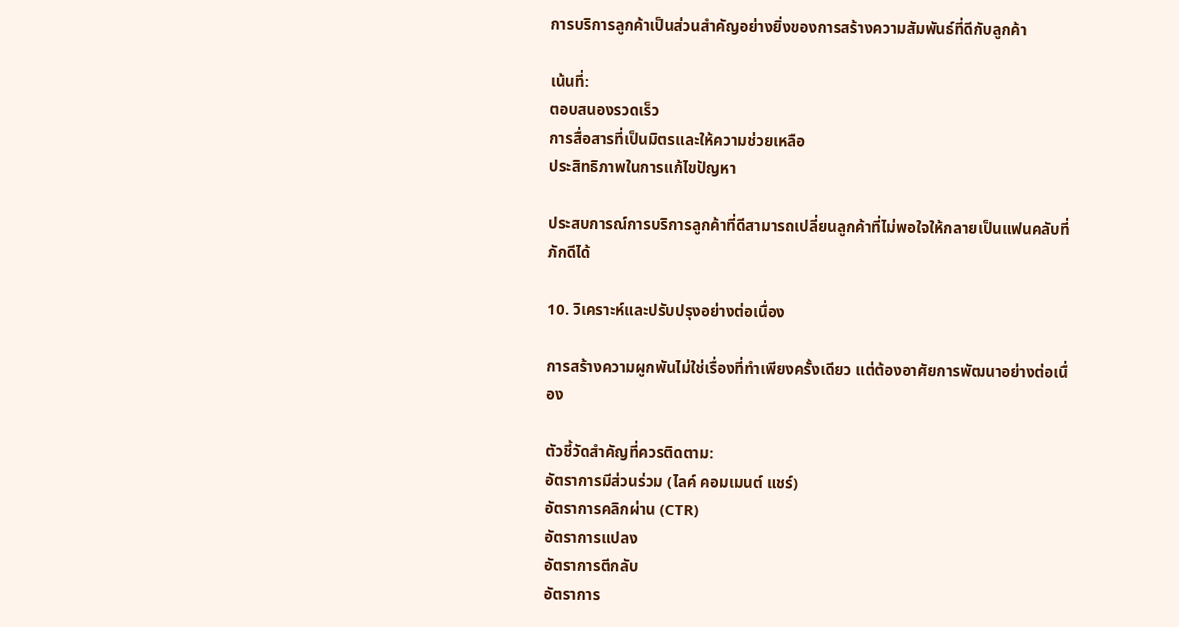การบริการลูกค้าเป็นส่วนสำคัญอย่างยิ่งของการสร้างความสัมพันธ์ที่ดีกับลูกค้า

เน้นที่:
ตอบสนองรวดเร็ว
การสื่อสารที่เป็นมิตรและให้ความช่วยเหลือ
ประสิทธิภาพในการแก้ไขปัญหา

ประสบการณ์การบริการลูกค้าที่ดีสามารถเปลี่ยนลูกค้าที่ไม่พอใจให้กลายเป็นแฟนคลับที่ภักดีได้

10. วิเคราะห์และปรับปรุงอย่างต่อเนื่อง

การสร้างความผูกพันไม่ใช่เรื่องที่ทำเพียงครั้งเดียว แต่ต้องอาศัยการพัฒนาอย่างต่อเนื่อง

ตัวชี้วัดสำคัญที่ควรติดตาม:
อัตราการมีส่วนร่วม (ไลค์ คอมเมนต์ แชร์)
อัตราการคลิกผ่าน (CTR)
อัตราการแปลง
อัตราการตีกลับ
อัตราการ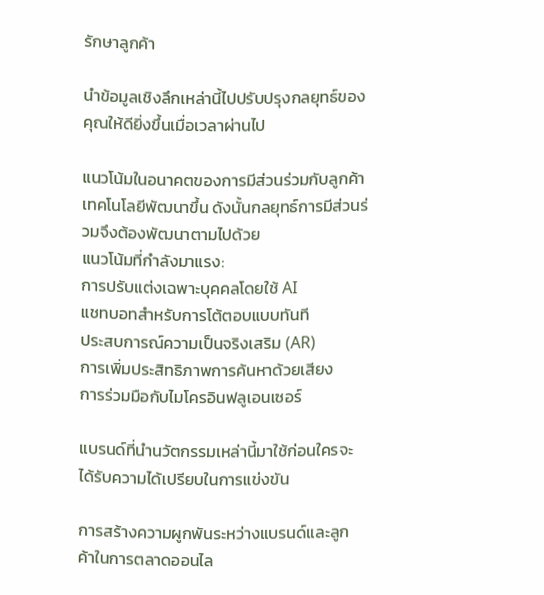รักษาลูกค้า

นำข้อมูลเชิงลึกเหล่านี้ไปปรับปรุงกลยุทธ์ของคุณให้ดียิ่งขึ้นเมื่อเวลาผ่านไป

แนวโน้มในอนาคตของการมีส่วนร่วมกับลูกค้า
เทคโนโลยีพัฒนาขึ้น ดังนั้นกลยุทธ์การมีส่วนร่วมจึงต้องพัฒนาตามไปด้วย
แนวโน้มที่กำลังมาแรง:
การปรับแต่งเฉพาะบุคคลโดยใช้ AI
แชทบอทสำหรับการโต้ตอบแบบทันที
ประสบการณ์ความเป็นจริงเสริม (AR)
การเพิ่มประสิทธิภาพการค้นหาด้วยเสียง
การร่วมมือกับไมโครอินฟลูเอนเซอร์

แบรนด์ที่นำนวัตกรรมเหล่านี้มาใช้ก่อนใครจะได้รับความได้เปรียบในการแข่งขัน

การสร้างความผูกพันระหว่างแบรนด์และลูกค้าในการตลาดออนไล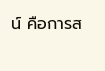น์ คือการส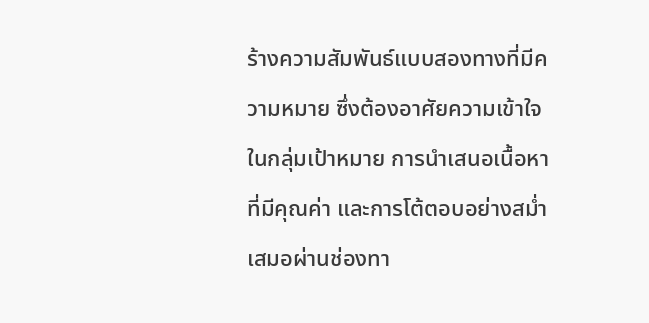ร้างความสัมพันธ์แบบสองทางที่มีความหมาย ซึ่งต้องอาศัยความเข้าใจในกลุ่มเป้าหมาย การนำเสนอเนื้อหาที่มีคุณค่า และการโต้ตอบอย่างสม่ำเสมอผ่านช่องทา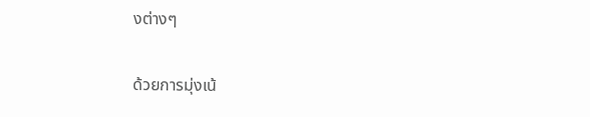งต่างๆ

ด้วยการมุ่งเน้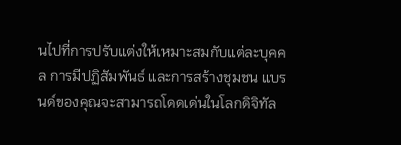นไปที่การปรับแต่งให้เหมาะสมกับแต่ละบุคคล การมีปฏิสัมพันธ์ และการสร้างชุมชน แบรนด์ของคุณจะสามารถโดดเด่นในโลกดิจิทัล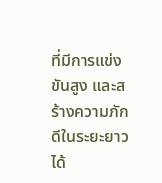ที่มีการแข่งขันสูง และสร้างความภักดีในระยะยาวได้